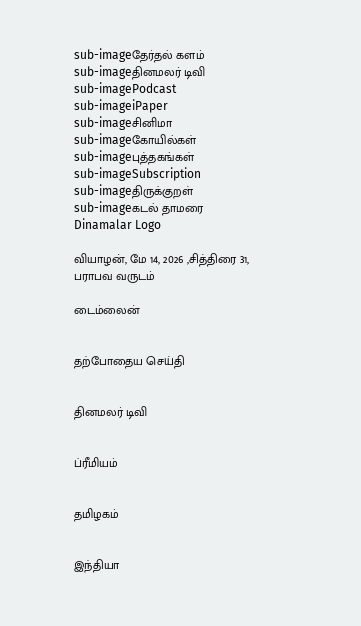sub-imageதேர்தல் களம்
sub-imageதினமலர் டிவி
sub-imagePodcast
sub-imageiPaper
sub-imageசினிமா
sub-imageகோயில்கள்
sub-imageபுத்தகங்கள்
sub-imageSubscription
sub-imageதிருக்குறள்
sub-imageகடல் தாமரை
Dinamalar Logo

வியாழன், மே 14, 2026 ,சித்திரை 31, பராபவ வருடம்

டைம்லைன்


தற்போதைய செய்தி


தினமலர் டிவி


ப்ரீமியம்


தமிழகம்


இந்தியா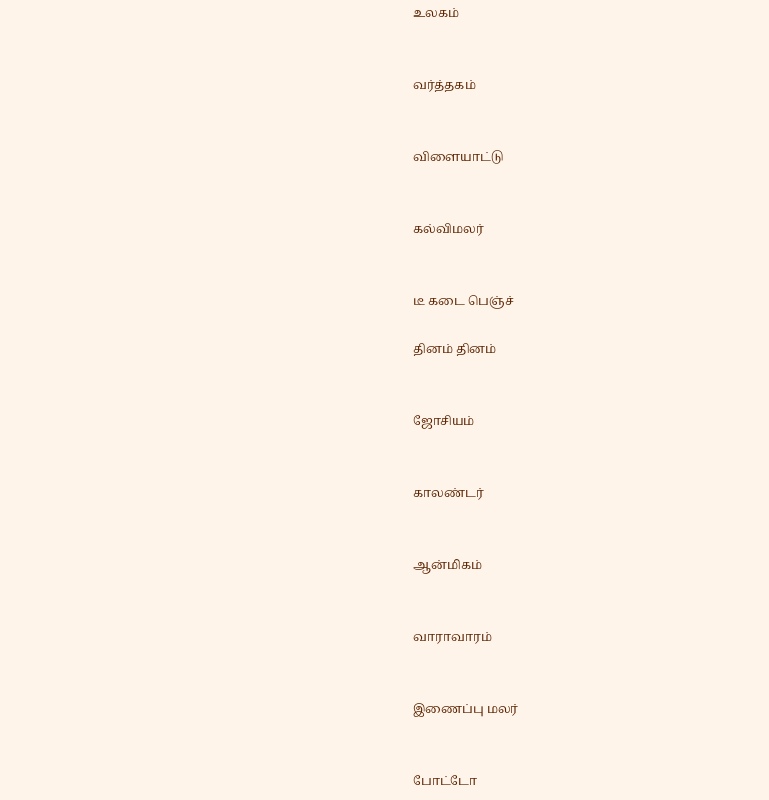உலகம்


வர்த்தகம்


விளையாட்டு


கல்விமலர்


டீ கடை பெஞ்ச்

தினம் தினம்


ஜோசியம்


காலண்டர்


ஆன்மிகம்


வாராவாரம்


இணைப்பு மலர்


போட்டோ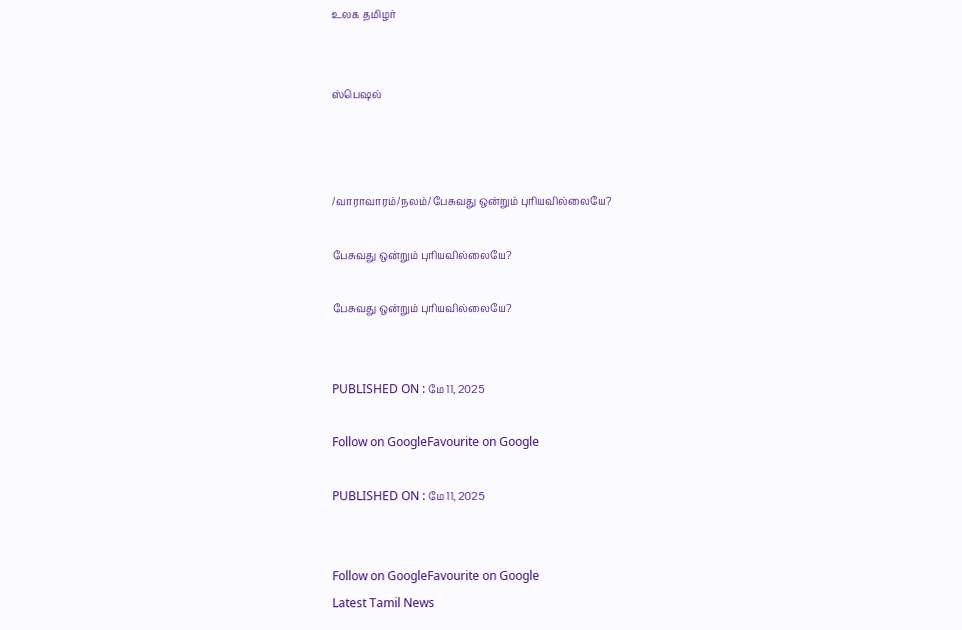உலக தமிழர்


ஸ்பெஷல்



/வாராவாரம்/நலம்/பேசுவது ஒன்றும் புரியவில்லையே?

பேசுவது ஒன்றும் புரியவில்லையே?

பேசுவது ஒன்றும் புரியவில்லையே?


PUBLISHED ON : மே 11, 2025

Follow on GoogleFavourite on Google

PUBLISHED ON : மே 11, 2025


Follow on GoogleFavourite on Google
Latest Tamil News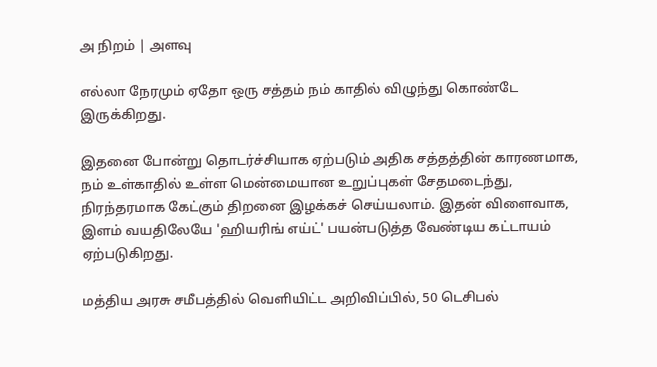அ நிறம் | அளவு

எல்லா நேரமும் ஏதோ ஒரு சத்தம் நம் காதில் விழுந்து கொண்டே இருக்கிறது.

இதனை போன்று தொடர்ச்சியாக ஏற்படும் அதிக சத்தத்தின் காரணமாக, நம் உள்காதில் உள்ள மென்மையான உறுப்புகள் சேதமடைந்து, நிரந்தரமாக கேட்கும் திறனை இழக்கச் செய்யலாம். இதன் விளைவாக, இளம் வயதிலேயே 'ஹியரிங் எய்ட்' பயன்படுத்த வேண்டிய கட்டாயம் ஏற்படுகிறது.

மத்திய அரசு சமீபத்தில் வெளியிட்ட அறிவிப்பில், 50 டெசிபல்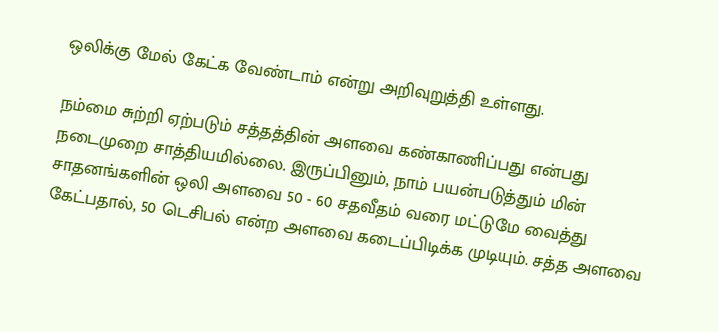ஒலிக்கு மேல் கேட்க வேண்டாம் என்று அறிவுறுத்தி உள்ளது.

நம்மை சுற்றி ஏற்படும் சத்தத்தின் அளவை கண்காணிப்பது என்பது நடைமுறை சாத்தியமில்லை. இருப்பினும், நாம் பயன்படுத்தும் மின் சாதனங்களின் ஒலி அளவை 50 - 60 சதவீதம் வரை மட்டுமே வைத்து கேட்பதால், 50 டெசிபல் என்ற அளவை கடைப்பிடிக்க முடியும். சத்த அளவை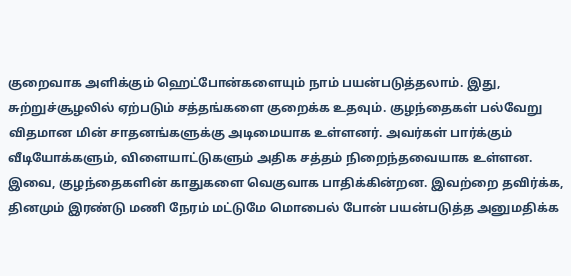குறைவாக அளிக்கும் ஹெட்போன்களையும் நாம் பயன்படுத்தலாம். இது, சுற்றுச்சூழலில் ஏற்படும் சத்தங்களை குறைக்க உதவும். குழந்தைகள் பல்வேறு விதமான மின் சாதனங்களுக்கு அடிமையாக உள்ளனர். அவர்கள் பார்க்கும் வீடியோக்களும், விளையாட்டுகளும் அதிக சத்தம் நிறைந்தவையாக உள்ளன. இவை, குழந்தைகளின் காதுகளை வெகுவாக பாதிக்கின்றன. இவற்றை தவிர்க்க, தினமும் இரண்டு மணி நேரம் மட்டுமே மொபைல் போன் பயன்படுத்த அனுமதிக்க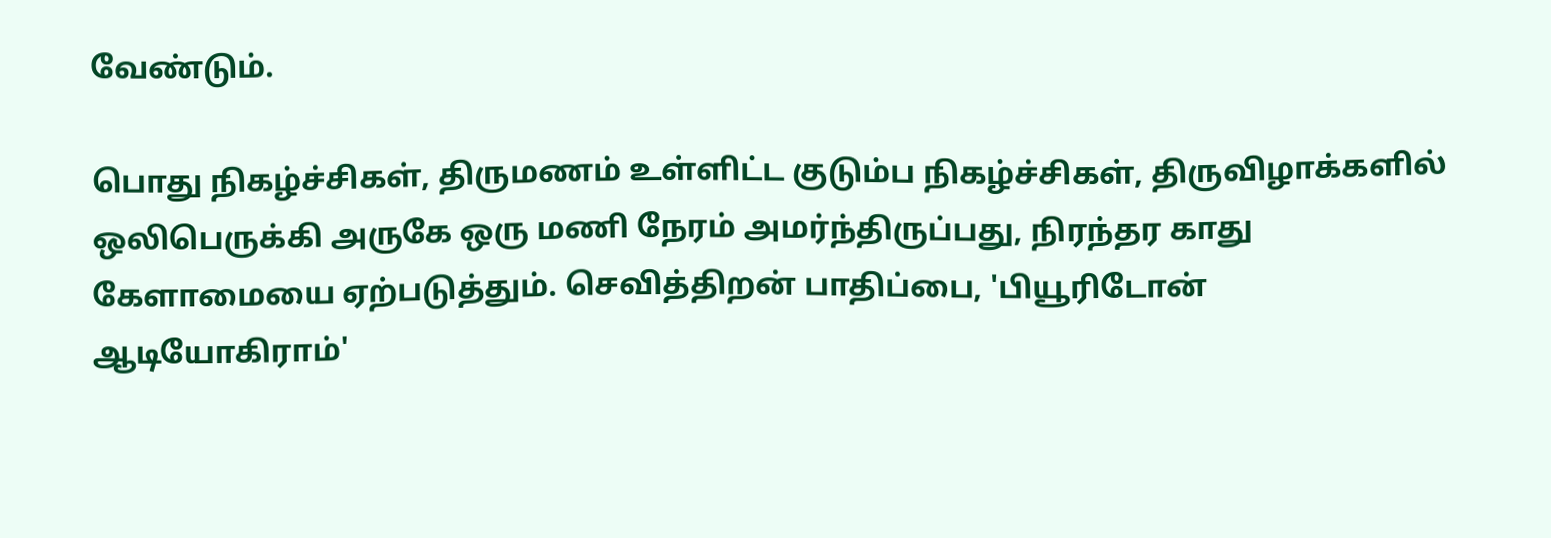வேண்டும்.

பொது நிகழ்ச்சிகள், திருமணம் உள்ளிட்ட குடும்ப நிகழ்ச்சிகள், திருவிழாக்களில் ஒலிபெருக்கி அருகே ஒரு மணி நேரம் அமர்ந்திருப்பது, நிரந்தர காது கேளாமையை ஏற்படுத்தும். செவித்திறன் பாதிப்பை, 'பியூரிடோன் ஆடியோகிராம்'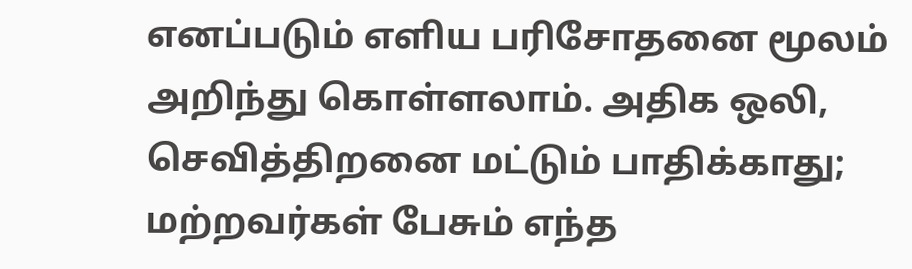எனப்படும் எளிய பரிசோதனை மூலம் அறிந்து கொள்ளலாம். அதிக ஒலி, செவித்திறனை மட்டும் பாதிக்காது; மற்றவர்கள் பேசும் எந்த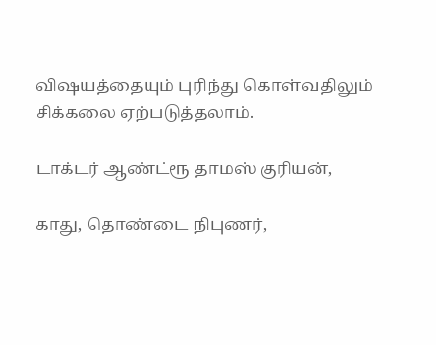விஷயத்தையும் புரிந்து கொள்வதிலும் சிக்கலை ஏற்படுத்தலாம்.

டாக்டர் ஆண்ட்ரூ தாமஸ் குரியன்,

காது, தொண்டை நிபுணர்,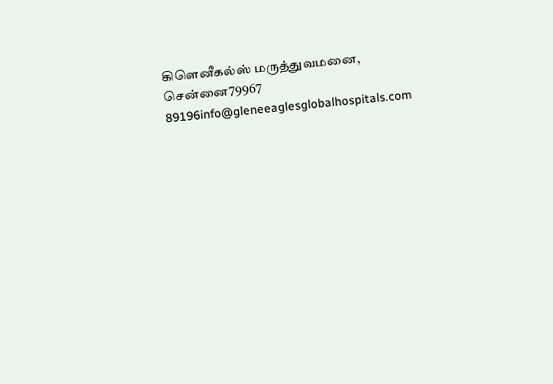கிளெனீகல்ஸ் மருத்துவமனை, சென்னை79967 89196info@gleneeaglesglobalhospitals.com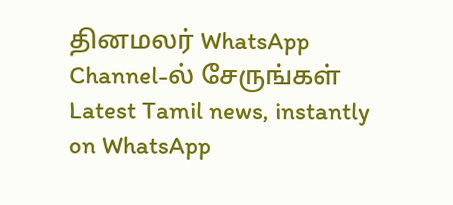தினமலர் WhatsApp Channel-ல் சேருங்கள்
Latest Tamil news, instantly on WhatsApp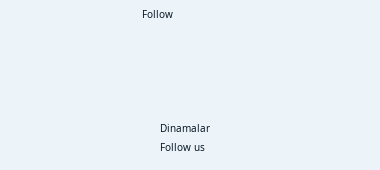Follow





      Dinamalar
      Follow us